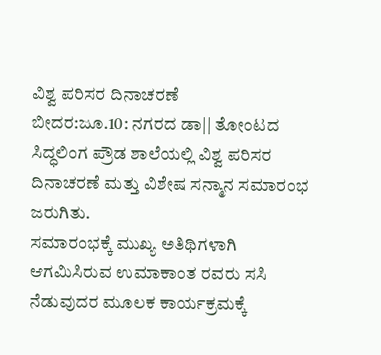ವಿಶ್ವ ಪರಿಸರ ದಿನಾಚರಣೆ
ಬೀದರ:ಜೂ.10: ನಗರದ ಡಾ|| ತೋಂಟದ ಸಿದ್ಧಲಿಂಗ ಪ್ರೌಡ ಶಾಲೆಯಲ್ಲಿ ವಿಶ್ವ ಪರಿಸರ ದಿನಾಚರಣೆ ಮತ್ತು ವಿಶೇಷ ಸನ್ಮಾನ ಸಮಾರಂಭ ಜರುಗಿತು.
ಸಮಾರಂಭಕ್ಕೆ ಮುಖ್ಯ ಅತಿಥಿಗಳಾಗಿ ಆಗಮಿಸಿರುವ ಉಮಾಕಾಂತ ರವರು ಸಸಿ ನೆಡುವುದರ ಮೂಲಕ ಕಾರ್ಯಕ್ರಮಕ್ಕೆ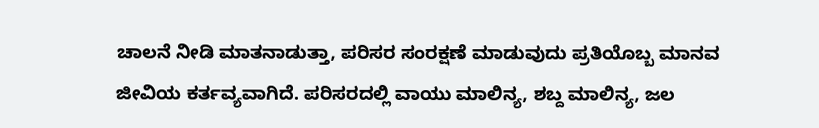ಚಾಲನೆ ನೀಡಿ ಮಾತನಾಡುತ್ತಾ, ಪರಿಸರ ಸಂರಕ್ಷಣೆ ಮಾಡುವುದು ಪ್ರತಿಯೊಬ್ಬ ಮಾನವ ಜೀವಿಯ ಕರ್ತವ್ಯವಾಗಿದೆ. ಪರಿಸರದಲ್ಲಿ ವಾಯು ಮಾಲಿನ್ಯ, ಶಬ್ದ ಮಾಲಿನ್ಯ, ಜಲ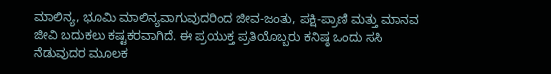ಮಾಲಿನ್ಯ, ಭೂಮಿ ಮಾಲಿನ್ಯವಾಗುವುದರಿಂದ ಜೀವ-ಜಂತು, ಪಕ್ಷಿ-ಪ್ರಾಣಿ ಮತ್ತು ಮಾನವ ಜೀವಿ ಬದುಕಲು ಕಷ್ಟಕರವಾಗಿದೆ. ಈ ಪ್ರಯುಕ್ತ ಪ್ರತಿಯೊಬ್ಬರು ಕನಿಷ್ಠ ಒಂದು ಸಸಿ ನೆಡುವುದರ ಮೂಲಕ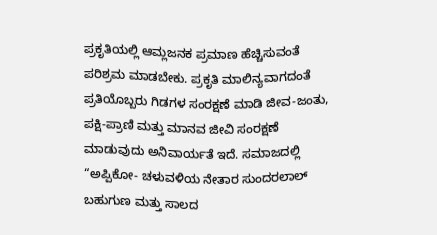ಪ್ರಕೃತಿಯಲ್ಲಿ ಆಮ್ಲಜನಕ ಪ್ರಮಾಣ ಹೆಚ್ಚಿಸುವಂತೆ ಪರಿಶ್ರಮ ಮಾಡಬೇಕು. ಪ್ರಕೃತಿ ಮಾಲಿನ್ಯವಾಗದಂತೆ ಪ್ರತಿಯೊಬ್ಬರು ಗಿಡಗಳ ಸಂರಕ್ಷಣೆ ಮಾಡಿ ಜೀವ-ಜಂತು, ಪಕ್ಷಿ-ಪ್ರಾಣಿ ಮತ್ತು ಮಾನವ ಜೀವಿ ಸಂರಕ್ಷಣೆ ಮಾಡುವುದು ಅನಿವಾರ್ಯತೆ ಇದೆ. ಸಮಾಜದಲ್ಲಿ “ಅಪ್ಪಿಕೋ- ಚಳುವಳಿಯ ನೇತಾರ ಸುಂದರಲಾಲ್ ಬಹುಗುಣ ಮತ್ತು ಸಾಲದ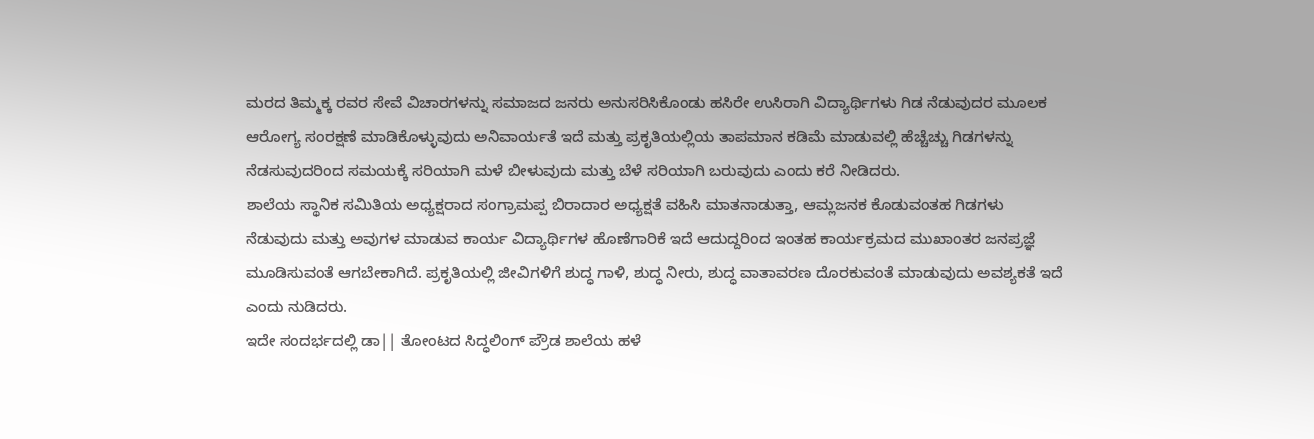ಮರದ ತಿಮ್ಮಕ್ಕ ರವರ ಸೇವೆ ವಿಚಾರಗಳನ್ನು ಸಮಾಜದ ಜನರು ಅನುಸರಿಸಿಕೊಂಡು ಹಸಿರೇ ಉಸಿರಾಗಿ ವಿದ್ಯಾರ್ಥಿಗಳು ಗಿಡ ನೆಡುವುದರ ಮೂಲಕ ಆರೋಗ್ಯ ಸಂರಕ್ಷಣೆ ಮಾಡಿಕೊಳ್ಳುವುದು ಅನಿವಾರ್ಯತೆ ಇದೆ ಮತ್ತು ಪ್ರಕೃತಿಯಲ್ಲಿಯ ತಾಪಮಾನ ಕಡಿಮೆ ಮಾಡುವಲ್ಲಿ ಹೆಚ್ಚೆಚ್ಚು ಗಿಡಗಳನ್ನು ನೆಡಸುವುದರಿಂದ ಸಮಯಕ್ಕೆ ಸರಿಯಾಗಿ ಮಳೆ ಬೀಳುವುದು ಮತ್ತು ಬೆಳೆ ಸರಿಯಾಗಿ ಬರುವುದು ಎಂದು ಕರೆ ನೀಡಿದರು.
ಶಾಲೆಯ ಸ್ಥಾನಿಕ ಸಮಿತಿಯ ಅಧ್ಯಕ್ಷರಾದ ಸಂಗ್ರಾಮಪ್ಪ ಬಿರಾದಾರ ಅಧ್ಯಕ್ಷತೆ ವಹಿಸಿ ಮಾತನಾಡುತ್ತಾ, ಆಮ್ಲಜನಕ ಕೊಡುವಂತಹ ಗಿಡಗಳು ನೆಡುವುದು ಮತ್ತು ಅವುಗಳ ಮಾಡುವ ಕಾರ್ಯ ವಿದ್ಯಾರ್ಥಿಗಳ ಹೊಣೆಗಾರಿಕೆ ಇದೆ ಆದುದ್ದರಿಂದ ಇಂತಹ ಕಾರ್ಯಕ್ರಮದ ಮುಖಾಂತರ ಜನಪ್ರಜ್ಞೆ ಮೂಡಿಸುವಂತೆ ಆಗಬೇಕಾಗಿದೆ. ಪ್ರಕೃತಿಯಲ್ಲಿ ಜೀವಿಗಳಿಗೆ ಶುದ್ಧ ಗಾಳಿ, ಶುದ್ಧ ನೀರು, ಶುದ್ಧ ವಾತಾವರಣ ದೊರಕುವಂತೆ ಮಾಡುವುದು ಅವಶ್ಯಕತೆ ಇದೆ ಎಂದು ನುಡಿದರು.
ಇದೇ ಸಂದರ್ಭದಲ್ಲಿ ಡಾ|| ತೋಂಟದ ಸಿದ್ಧಲಿಂಗ್ ಪ್ರೌಡ ಶಾಲೆಯ ಹಳೆ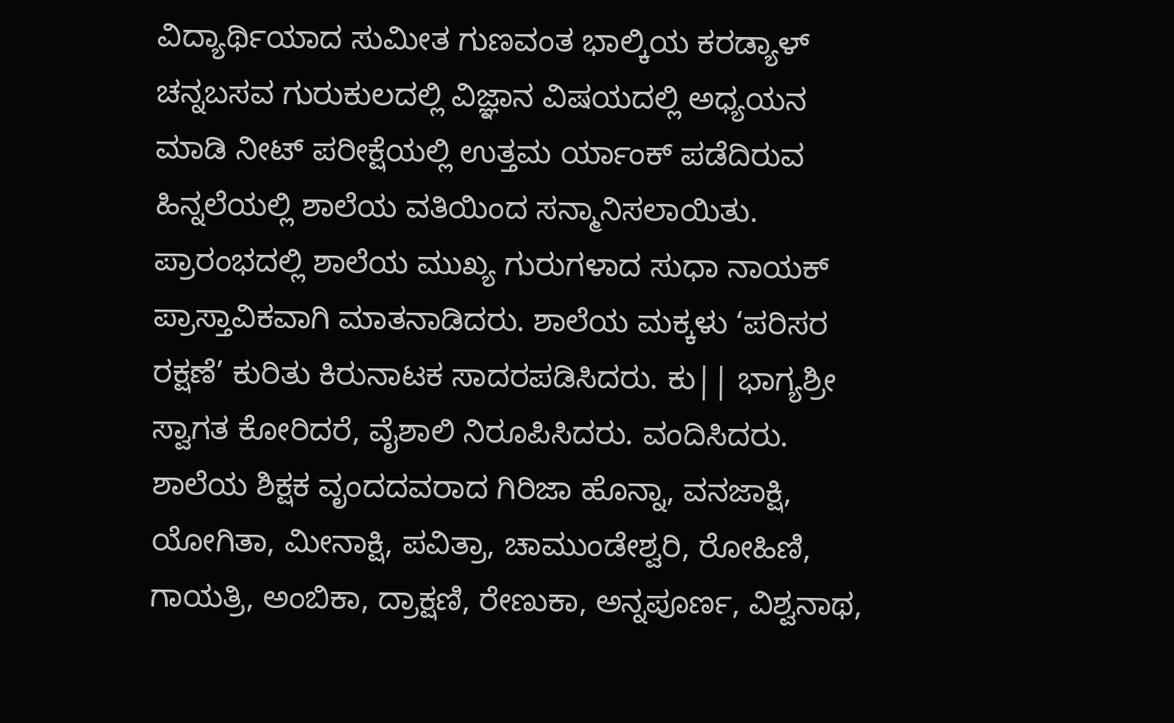ವಿದ್ಯಾರ್ಥಿಯಾದ ಸುಮೀತ ಗುಣವಂತ ಭಾಲ್ಕಿಯ ಕರಡ್ಯಾಳ್ ಚನ್ನಬಸವ ಗುರುಕುಲದಲ್ಲಿ ವಿಜ್ಞಾನ ವಿಷಯದಲ್ಲಿ ಅಧ್ಯಯನ ಮಾಡಿ ನೀಟ್ ಪರೀಕ್ಷೆಯಲ್ಲಿ ಉತ್ತಮ ರ್ಯಾಂಕ್ ಪಡೆದಿರುವ ಹಿನ್ನಲೆಯಲ್ಲಿ ಶಾಲೆಯ ವತಿಯಿಂದ ಸನ್ಮಾನಿಸಲಾಯಿತು.
ಪ್ರಾರಂಭದಲ್ಲಿ ಶಾಲೆಯ ಮುಖ್ಯ ಗುರುಗಳಾದ ಸುಧಾ ನಾಯಕ್ ಪ್ರಾಸ್ತಾವಿಕವಾಗಿ ಮಾತನಾಡಿದರು. ಶಾಲೆಯ ಮಕ್ಕಳು ‘ಪರಿಸರ ರಕ್ಷಣೆ’ ಕುರಿತು ಕಿರುನಾಟಕ ಸಾದರಪಡಿಸಿದರು. ಕು|| ಭಾಗ್ಯಶ್ರೀ ಸ್ವಾಗತ ಕೋರಿದರೆ, ವೈಶಾಲಿ ನಿರೂಪಿಸಿದರು. ವಂದಿಸಿದರು. ಶಾಲೆಯ ಶಿಕ್ಷಕ ವೃಂದದವರಾದ ಗಿರಿಜಾ ಹೊನ್ನಾ, ವನಜಾಕ್ಷಿ, ಯೋಗಿತಾ, ಮೀನಾಕ್ಷಿ, ಪವಿತ್ರಾ, ಚಾಮುಂಡೇಶ್ವರಿ, ರೋಹಿಣಿ, ಗಾಯತ್ರಿ, ಅಂಬಿಕಾ, ದ್ರಾಕ್ಷಣಿ, ರೇಣುಕಾ, ಅನ್ನಪೂರ್ಣ, ವಿಶ್ವನಾಥ,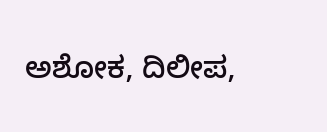ಅಶೋಕ, ದಿಲೀಪ,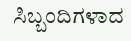ಸಿಬ್ಬಂದಿಗಳಾದ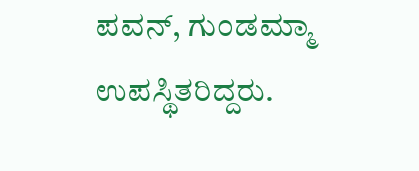ಪವನ್, ಗುಂಡಮ್ಮಾ ಉಪಸ್ಥಿತರಿದ್ದರು.